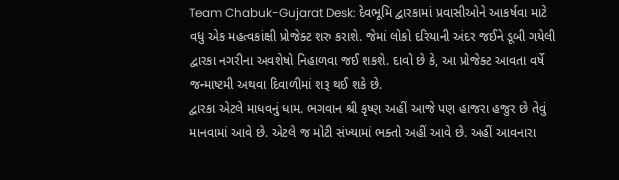Team Chabuk-Gujarat Desk: દેવભૂમિ દ્વારકામાં પ્રવાસીઓને આકર્ષવા માટે વધુ એક મહત્વકાંક્ષી પ્રોજેક્ટ શરુ કરાશે. જેમાં લોકો દરિયાની અંદર જઈને ડૂબી ગયેલી દ્વારકા નગરીના અવશેષો નિહાળવા જઈ શકશે. દાવો છે કે, આ પ્રોજેક્ટ આવતા વર્ષે જન્માષ્ટમી અથવા દિવાળીમાં શરૂ થઈ શકે છે.
દ્વારકા એટલે માધવનું ધામ. ભગવાન શ્રી કૃષ્ણ અહીં આજે પણ હાજરા હજુર છે તેવું માનવામાં આવે છે. એટલે જ મોટી સંખ્યામાં ભક્તો અહીં આવે છે. અહીં આવનારા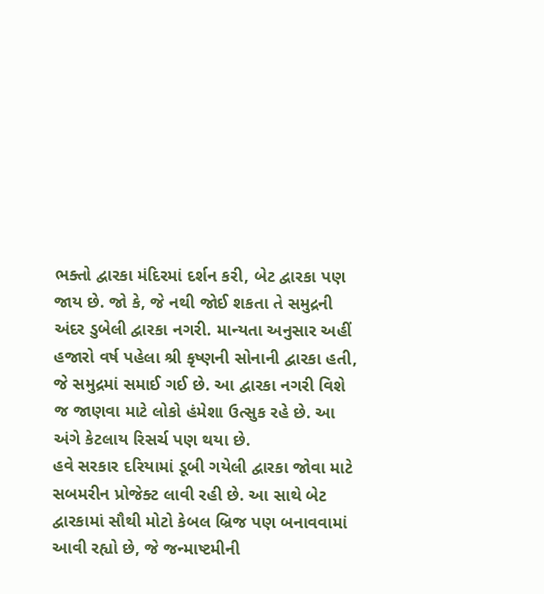ભક્તો દ્વારકા મંદિરમાં દર્શન કરી, બેટ દ્વારકા પણ જાય છે. જો કે, જે નથી જોઈ શકતા તે સમુદ્રની અંદર ડુબેલી દ્વારકા નગરી. માન્યતા અનુસાર અહીં હજારો વર્ષ પહેલા શ્રી કૃષ્ણની સોનાની દ્વારકા હતી, જે સમુદ્રમાં સમાઈ ગઈ છે. આ દ્વારકા નગરી વિશે જ જાણવા માટે લોકો હંમેશા ઉત્સુક રહે છે. આ અંગે કેટલાય રિસર્ચ પણ થયા છે.
હવે સરકાર દરિયામાં ડૂબી ગયેલી દ્વારકા જોવા માટે સબમરીન પ્રોજેક્ટ લાવી રહી છે. આ સાથે બેટ દ્વારકામાં સૌથી મોટો કેબલ બ્રિજ પણ બનાવવામાં આવી રહ્યો છે, જે જન્માષ્ટમીની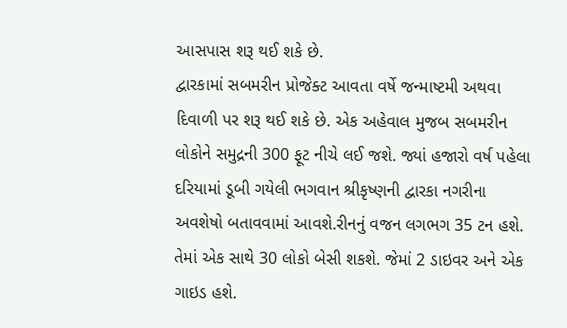આસપાસ શરૂ થઈ શકે છે.
દ્વારકામાં સબમરીન પ્રોજેક્ટ આવતા વર્ષે જન્માષ્ટમી અથવા દિવાળી પર શરૂ થઈ શકે છે. એક અહેવાલ મુજબ સબમરીન લોકોને સમુદ્રની 300 ફૂટ નીચે લઈ જશે. જ્યાં હજારો વર્ષ પહેલા દરિયામાં ડૂબી ગયેલી ભગવાન શ્રીકૃષ્ણની દ્વારકા નગરીના અવશેષો બતાવવામાં આવશે.રીનનું વજન લગભગ 35 ટન હશે. તેમાં એક સાથે 30 લોકો બેસી શકશે. જેમાં 2 ડાઇવર અને એક ગાઇડ હશે.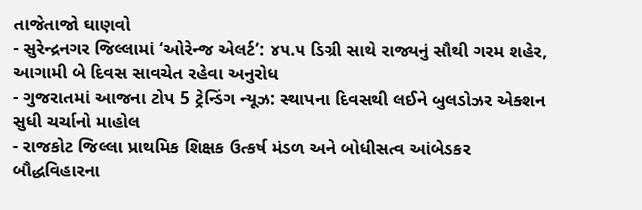તાજેતાજો ઘાણવો
- સુરેન્દ્રનગર જિલ્લામાં ‘ઓરેન્જ એલર્ટ’: ૪૫.૫ ડિગ્રી સાથે રાજ્યનું સૌથી ગરમ શહેર, આગામી બે દિવસ સાવચેત રહેવા અનુરોધ
- ગુજરાતમાં આજના ટોપ 5 ટ્રેન્ડિંગ ન્યૂઝ: સ્થાપના દિવસથી લઈને બુલડોઝર એક્શન સુધી ચર્ચાનો માહોલ
- રાજકોટ જિલ્લા પ્રાથમિક શિક્ષક ઉત્કર્ષ મંડળ અને બોધીસત્વ આંબેડકર બૌદ્ધવિહારના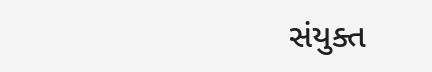સંયુક્ત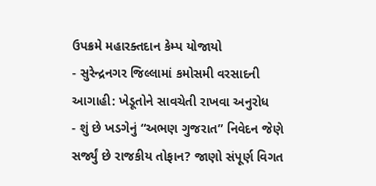ઉપક્રમે મહારક્તદાન કેમ્પ યોજાયો
- સુરેન્દ્રનગર જિલ્લામાં કમોસમી વરસાદની આગાહી: ખેડૂતોને સાવચેતી રાખવા અનુરોધ
- શું છે ખડગેનું “અભણ ગુજરાત” નિવેદન જેણે સર્જ્યું છે રાજકીય તોફાન? જાણો સંપૂર્ણ વિગત